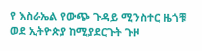የ እስራኤል የውጭ ጉዳይ ሚንስተር ዜጎቹ ወደ ኢትዮጵያ ከሚያደርጉት ጉዞ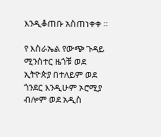እንዲቆጠቡ አስጠነቀቀ ።

የ እስራኤል የውጭ ጉዳይ ሚንስተር ዜጎቹ ወደ ኢትዮጵያ በተለይም ወደ ጎንደር እንዲሁም ኦሮሚያ ብሎም ወደ አዲስ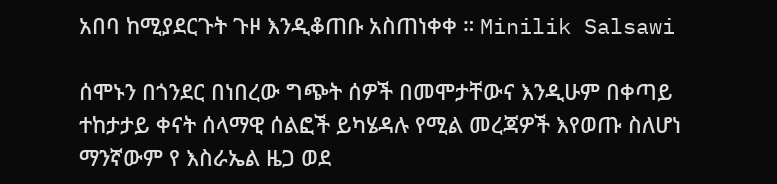አበባ ከሚያደርጉት ጉዞ እንዲቆጠቡ አስጠነቀቀ ። Minilik Salsawi

ሰሞኑን በጎንደር በነበረው ግጭት ሰዎች በመሞታቸውና እንዲሁም በቀጣይ ተከታታይ ቀናት ሰላማዊ ሰልፎች ይካሄዳሉ የሚል መረጃዎች እየወጡ ስለሆነ ማንኛውም የ እስራኤል ዜጋ ወደ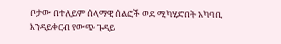ቦታው በተለይም ሰላማዊ ሰልፎች ወደ ሚካሂድበት አካባቢ እንዳይቀርብ የውጭ ጉዳይ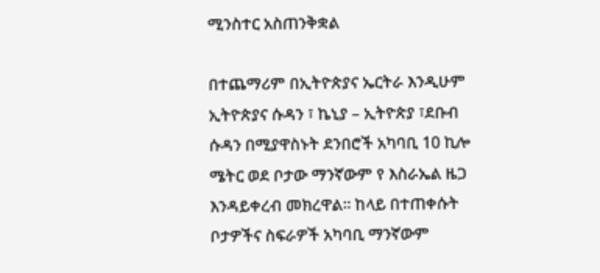ሚንስተር አስጠንቅቋል

በተጨማሪም በኢትዮጵያና ኤርትራ እንዲሁም ኢትዮጵያና ሱዳን ፣ ኬኒያ – ኢትዮጵያ ፣ደቡብ ሱዳን በሚያዋስኑት ደንበሮች አካባቢ 10 ኪሎ ሜትር ወደ ቦታው ማንኛውም የ እስራኤል ዜጋ እንዳይቀረብ መክረዋል። ከላይ በተጠቀሱት ቦታዎችና ስፍራዎች አካባቢ ማንኛውም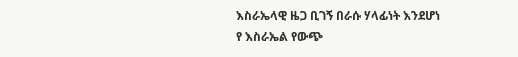እስራኤላዊ ዜጋ ቢገኝ በራሱ ሃላፊነት እንደሆነ የ እስራኤል የውጭ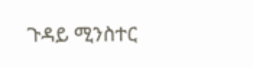ጉዳይ ሚንስተር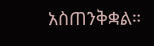አስጠንቅቋል።